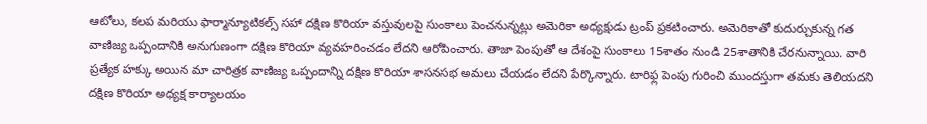ఆటోలు, కలప మరియు ఫార్మాన్యూటికల్స్ సహా దక్షిణ కొరియా వస్తువులపై సుంకాలు పెంచనున్నట్లు అమెరికా అధ్యక్షుడు ట్రంప్ ప్రకటించారు. అమెరికాతో కుదుర్చుకున్న గత వాణిజ్య ఒప్పందానికి అనుగుణంగా దక్షిణ కొరియా వ్యవహరించడం లేదని ఆరోపించారు. తాజా పెంపుతో ఆ దేశంపై సుంకాలు 15శాతం నుండి 25శాతానికి చేరనున్నాయి. వారి ప్రత్యేక హక్కు అయిన మా చారిత్రక వాణిజ్య ఒప్పందాన్ని దక్షిణ కొరియా శాసనసభ అమలు చేయడం లేదని పేర్కొన్నారు. టారిఫ్ల పెంపు గురించి ముందస్తుగా తమకు తెలియదని దక్షిణ కొరియా అధ్యక్ష కార్యాలయం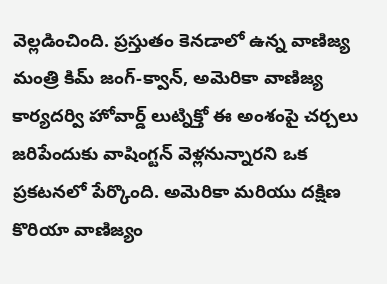వెల్లడించింది. ప్రస్తుతం కెనడాలో ఉన్న వాణిజ్య మంత్రి కిమ్ జంగ్-క్వాన్, అమెరికా వాణిజ్య కార్యదర్వి హోవార్డ్ లుట్నిక్తో ఈ అంశంపై చర్చలు జరిపేందుకు వాషింగ్టన్ వెళ్లనున్నారని ఒక ప్రకటనలో పేర్కొంది. అమెరికా మరియు దక్షిణ కొరియా వాణిజ్యం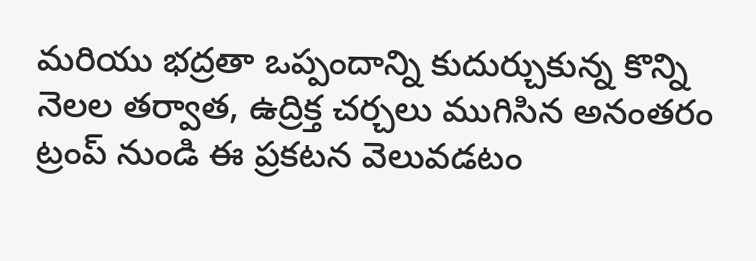మరియు భద్రతా ఒప్పందాన్ని కుదుర్చుకున్న కొన్ని నెలల తర్వాత, ఉద్రిక్త చర్చలు ముగిసిన అనంతరం ట్రంప్ నుండి ఈ ప్రకటన వెలువడటం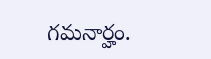గమనార్హం.